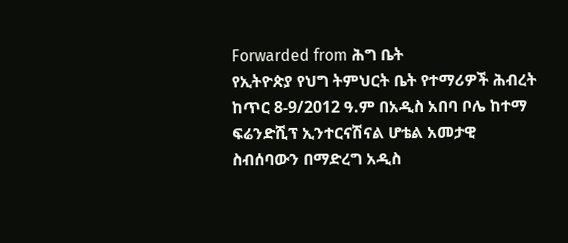Forwarded from ሕግ ቤት
የኢትዮጵያ የህግ ትምህርት ቤት የተማሪዎች ሕብረት ከጥር 8-9/2012 ዓ.ም በአዲስ አበባ ቦሌ ከተማ ፍሬንድሺፕ ኢንተርናሽናል ሆቴል አመታዊ ስብሰባውን በማድረግ አዲስ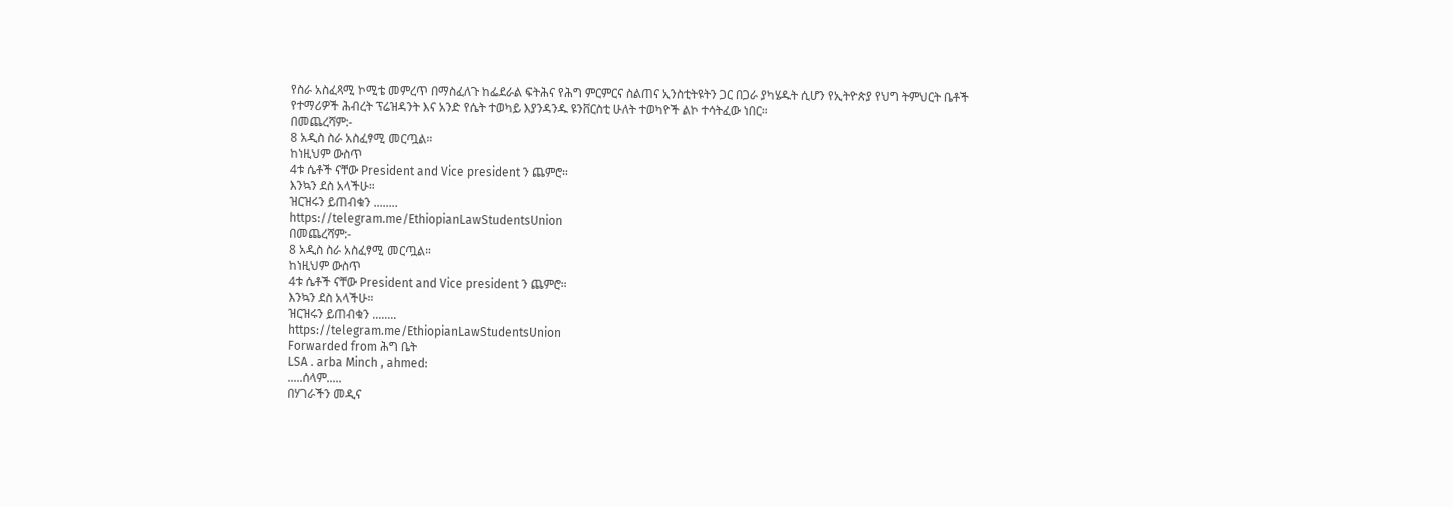የስራ አስፈጻሚ ኮሚቴ መምረጥ በማስፈለጉ ከፌደራል ፍትሕና የሕግ ምርምርና ስልጠና ኢንስቲትዩትን ጋር በጋራ ያካሄዱት ሲሆን የኢትዮጵያ የህግ ትምህርት ቤቶች የተማሪዎች ሕብረት ፕሬዝዳንት እና አንድ የሴት ተወካይ እያንዳንዱ ዩንቨርስቲ ሁለት ተወካዮች ልኮ ተሳትፈው ነበር።
በመጨረሻም:-
8 አዲስ ስራ አስፈፃሚ መርጧል።
ከነዚህም ውስጥ
4ቱ ሴቶች ናቸው President and Vice president ን ጨምሮ።
እንኳን ደስ አላችሁ።
ዝርዝሩን ይጠብቁን ........
https://telegram.me/EthiopianLawStudentsUnion
በመጨረሻም:-
8 አዲስ ስራ አስፈፃሚ መርጧል።
ከነዚህም ውስጥ
4ቱ ሴቶች ናቸው President and Vice president ን ጨምሮ።
እንኳን ደስ አላችሁ።
ዝርዝሩን ይጠብቁን ........
https://telegram.me/EthiopianLawStudentsUnion
Forwarded from ሕግ ቤት
LSA . arba Minch , ahmed:
.....ሰላም.....
በሃገራችን መዲና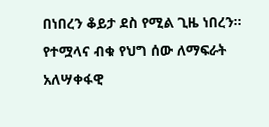በነበረን ቆይታ ደስ የሚል ጊዜ ነበረን፡፡የተሟላና ብቁ የህግ ሰው ለማፍራት አለሣቀፋዊ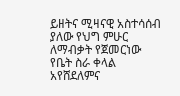ይዘትና ሚዛናዊ አስተሳሰብ ያለው የህግ ምሁር ለማብቃት የጀመርነው የቤት ስራ ቀላል አየሸደለምና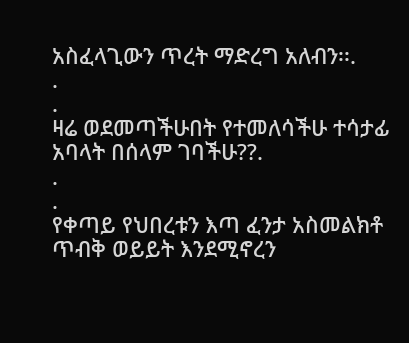አስፈላጊውን ጥረት ማድረግ አለብን፡፡.
.
.
ዛሬ ወደመጣችሁበት የተመለሳችሁ ተሳታፊ አባላት በሰላም ገባችሁ??.
.
.
የቀጣይ የህበረቱን እጣ ፈንታ አስመልክቶ ጥብቅ ወይይት እንደሚኖረን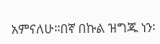አምናለሁ፡፡በኛ በኩል ዝግጁ ነን፡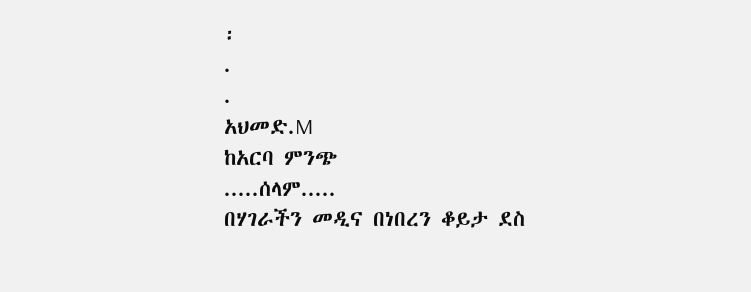፡
.
.
አህመድ.M
ከአርባ ምንጭ
.....ሰላም.....
በሃገራችን መዲና በነበረን ቆይታ ደስ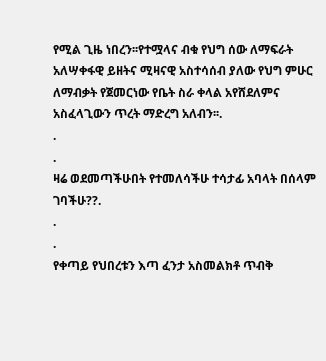የሚል ጊዜ ነበረን፡፡የተሟላና ብቁ የህግ ሰው ለማፍራት አለሣቀፋዊ ይዘትና ሚዛናዊ አስተሳሰብ ያለው የህግ ምሁር ለማብቃት የጀመርነው የቤት ስራ ቀላል አየሸደለምና አስፈላጊውን ጥረት ማድረግ አለብን፡፡.
.
.
ዛሬ ወደመጣችሁበት የተመለሳችሁ ተሳታፊ አባላት በሰላም ገባችሁ??.
.
.
የቀጣይ የህበረቱን እጣ ፈንታ አስመልክቶ ጥብቅ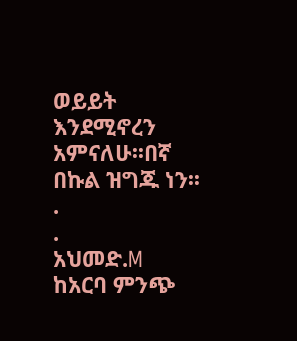ወይይት እንደሚኖረን አምናለሁ፡፡በኛ በኩል ዝግጁ ነን፡፡
.
.
አህመድ.M
ከአርባ ምንጭ